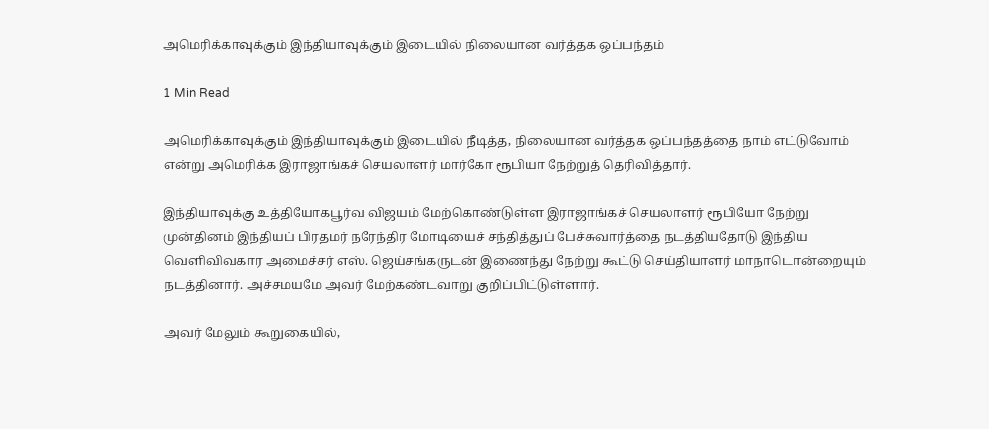அமெரிக்காவுக்கும் இந்தியாவுக்கும் இடையில் நிலையான வர்த்தக ஒப்பந்தம்

1 Min Read

அமெரிக்காவுக்கும் இந்தியாவுக்கும் இடையில் நீடித்த, நிலையான வர்த்தக ஒப்பந்தத்தை நாம் எட்டுவோம் என்று அமெரிக்க இராஜாங்கச் செயலாளர் மார்கோ ரூபியா நேற்றுத் தெரிவித்தார்.

இந்தியாவுக்கு உத்தியோகபூர்வ விஜயம் மேற்கொண்டுள்ள இராஜாங்கச் செயலாளர் ரூபியோ நேற்று முன்தினம் இந்தியப் பிரதமர் நரேந்திர மோடியைச் சந்தித்துப் பேச்சுவார்த்தை நடத்தியதோடு இந்திய வெளிவிவகார அமைச்சர் எஸ். ஜெய்சங்கருடன் இணைந்து நேற்று கூட்டு செய்தியாளர் மாநாடொன்றையும் நடத்தினார். அச்சமயமே அவர் மேற்கண்டவாறு குறிப்பிட்டுள்ளார்.

அவர் மேலும் கூறுகையில்,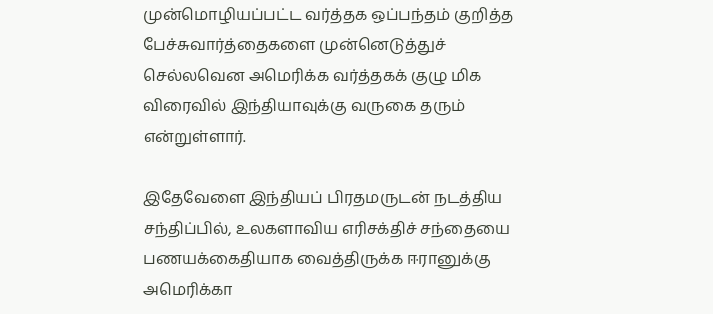முன்மொழியப்பட்ட வர்த்தக ஒப்பந்தம் குறித்த பேச்சுவார்த்தைகளை முன்னெடுத்துச் செல்லவென அமெரிக்க வர்த்தகக் குழு மிக விரைவில் இந்தியாவுக்கு வருகை தரும் என்றுள்ளார்.

இதேவேளை இந்தியப் பிரதமருடன் நடத்திய சந்திப்பில், உலகளாவிய எரிசக்திச் சந்தையை பணயக்கைதியாக வைத்திருக்க ஈரானுக்கு அமெரிக்கா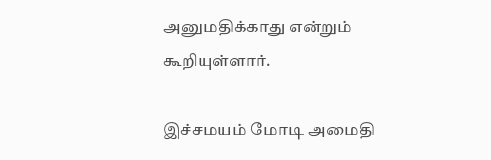அனுமதிக்காது என்றும் கூறியுள்ளார்.

இச்சமயம் மோடி அமைதி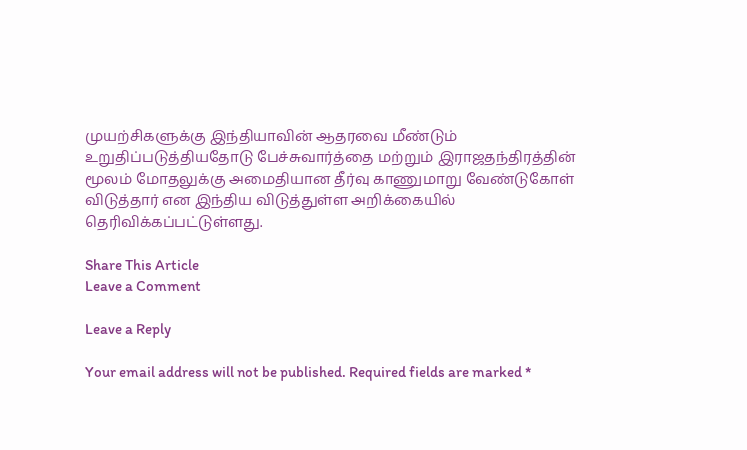முயற்சிகளுக்கு இந்தியாவின் ஆதரவை மீண்டும் உறுதிப்படுத்தியதோடு பேச்சுவார்த்தை மற்றும் இராஜதந்திரத்தின் மூலம் மோதலுக்கு அமைதியான தீர்வு காணுமாறு வேண்டுகோள் விடுத்தார் என இந்திய விடுத்துள்ள அறிக்கையில் தெரிவிக்கப்பட்டுள்ளது.

Share This Article
Leave a Comment

Leave a Reply

Your email address will not be published. Required fields are marked *